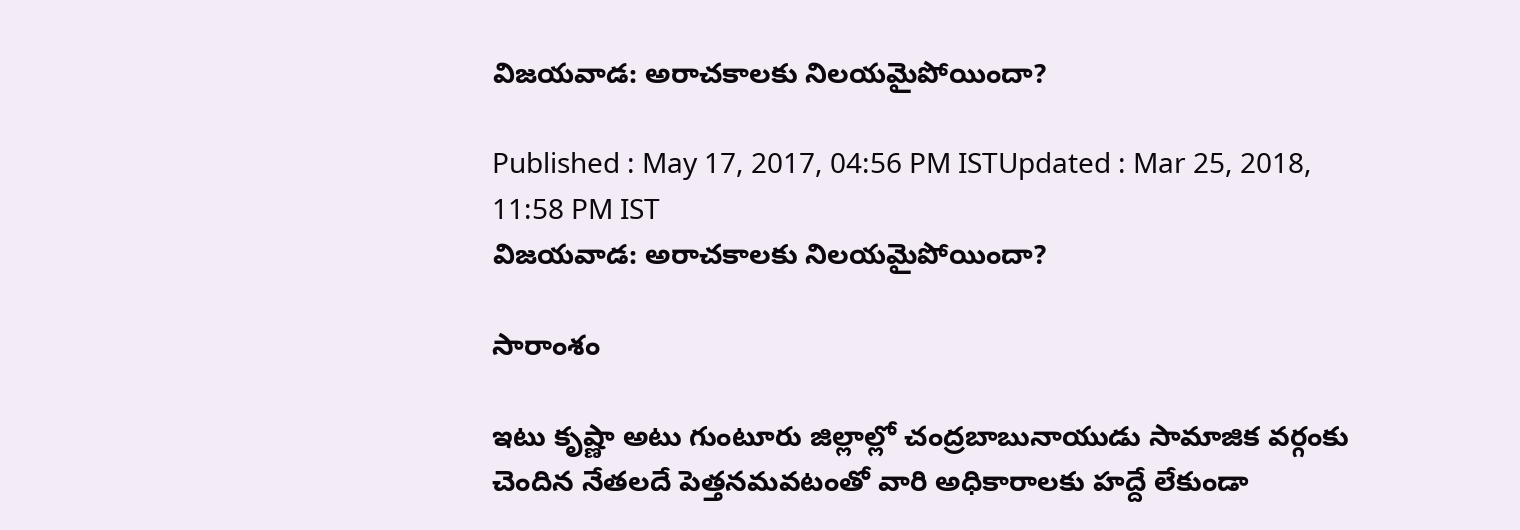విజయవాడ: అరాచకాలకు నిలయమైపోయిందా?

Published : May 17, 2017, 04:56 PM ISTUpdated : Mar 25, 2018, 11:58 PM IST
విజయవాడ: అరాచకాలకు నిలయమైపోయిందా?

సారాంశం

ఇటు కృష్ణా అటు గుంటూరు జిల్లాల్లో చంద్రబాబునాయుడు సామాజిక వర్గంకు చెందిన నేతలదే పెత్తనమవటంతో వారి అధికారాలకు హద్దే లేకుండా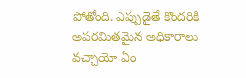పోతోంది. ఎప్పుడైతే కొందరికి అపరమితమైన అధికారాలు వచ్చాయో ఏం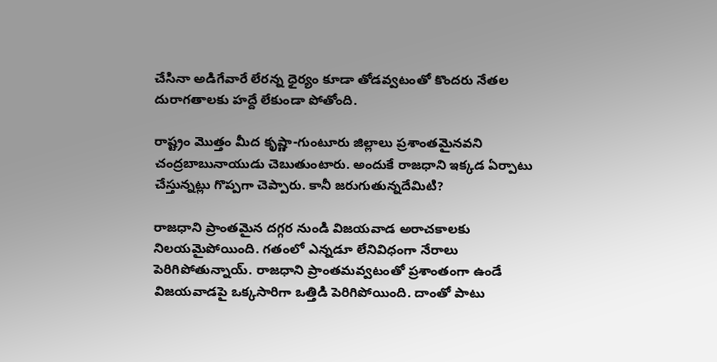చేసినా అడిగేవారే లేరన్న ధైర్యం కూడా తోడవ్వటంతో కొందరు నేతల దురాగతాలకు హద్దే లేకుండా పోతోంది.

రాష్ట్రం మొత్తం మీద కృష్ణా-గుంటూరు జిల్లాలు ప్రశాంతమైనవని చంద్రబాబునాయుడు చెబుతుంటారు. అందుకే రాజధాని ఇక్కడ ఏర్పాటు చేస్తున్నట్లు గొప్పగా చెప్పారు. కానీ జరుగుతున్నదేమిటి?

రాజధాని ప్రాంతమైన దగ్గర నుండి విజయవాడ అరాచకాలకు నిలయమైపోయింది. గతంలో ఎన్నడూ లేనివిధంగా నేరాలు పెరిగిపోతున్నాయ్. రాజధాని ప్రాంతమవ్వటంతో ప్రశాంతంగా ఉండే విజయవాడపై ఒక్కసారిగా ఒత్తిడి పెరిగిపోయింది. దాంతో పాటు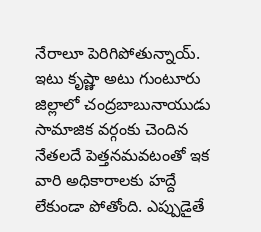నేరాలూ పెరిగిపోతున్నాయ్. ఇటు కృష్ణా అటు గుంటూరు జిల్లాలో చంద్రబాబునాయుడు సామాజిక వర్గంకు చెందిన నేతలదే పెత్తనమవటంతో ఇక వారి అధికారాలకు హద్దే లేకుండా పోతోంది. ఎప్పుడైతే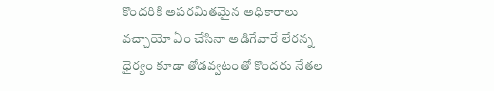కొందరికి అపరమితమైన అధికారాలు వచ్చాయో ఏం చేసినా అడిగేవారే లేరన్న ధైర్యం కూడా తోడవ్వటంతో కొందరు నేతల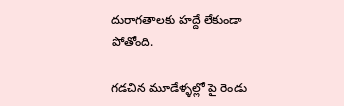దురాగతాలకు హద్దే లేకుండా పోతోంది.

గడచిన మూడేళ్ళల్లో పై రెండు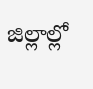జిల్లాల్లో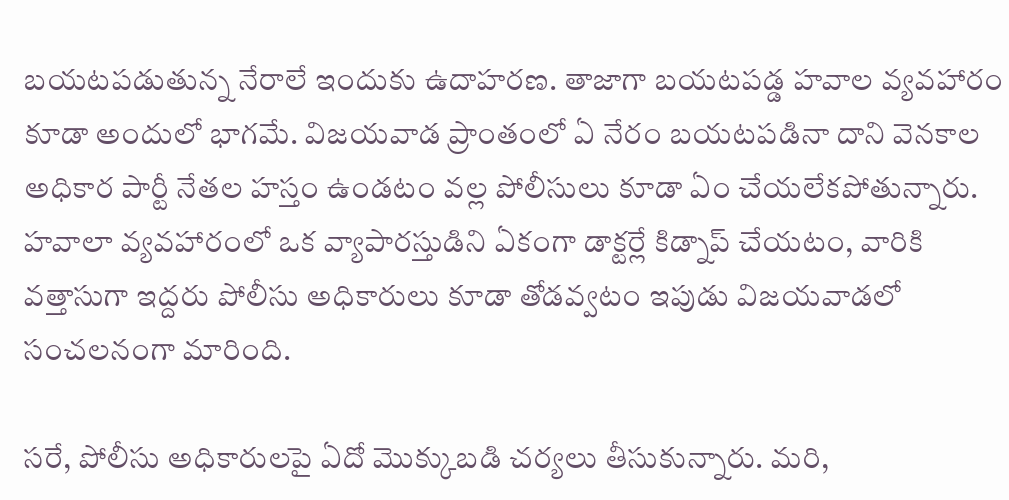బయటపడుతున్న నేరాలే ఇందుకు ఉదాహరణ. తాజాగా బయటపడ్డ హవాల వ్యవహారం కూడా అందులో భాగమే. విజయవాడ ప్రాంతంలో ఏ నేరం బయటపడినా దాని వెనకాల అధికార పార్టీ నేతల హస్తం ఉండటం వల్ల పోలీసులు కూడా ఏం చేయలేకపోతున్నారు. హవాలా వ్యవహారంలో ఒక వ్యాపారస్తుడిని ఏకంగా డాక్టర్లే కిడ్నాప్ చేయటం, వారికి వత్తాసుగా ఇద్దరు పోలీసు అధికారులు కూడా తోడవ్వటం ఇపుడు విజయవాడలో సంచలనంగా మారింది.

సరే, పోలీసు అధికారులపై ఏదో మొక్కుబడి చర్యలు తీసుకున్నారు. మరి,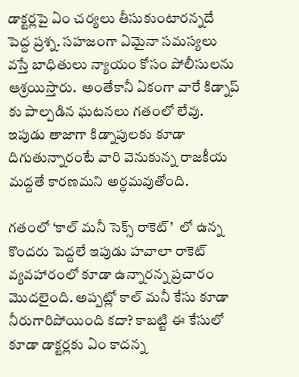డాక్టర్లపై ఏం చర్యలు తీసుకుంటారన్నదే పెద్ద ప్రశ్న. సహజంగా ఏమైనా సమస్యలు వస్తే బాధితులు న్యాయం కోసం పోలీసులను ఆశ్రయిస్తారు.  అంతేకానీ ఏకంగా వారే కిడ్నాప్ కు పాల్పడిన ఘటనలు గతంలో లేవు. ఇపుడు తాజాగా కిడ్నాపులకు కూడా దిగుతున్నారంటే వారి వెనుకున్న రాజకీయ మద్దతే కారణమని అర్ధమవుతోంది.

గతంలో ‘కాల్ మనీ సెక్స్ రాకెట్’  లో ఉన్న కొందరు పెద్దలే ఇపుడు హవాలా రాకెట్ వ్యవహారంలో కూడా ఉన్నారన్న ప్రచారం మొదలైంది. అప్పట్లో కాల్ మనీ కేసు కూడా నీరుగారిపోయింది కదా? కాబట్టి ఈ కేసులో కూడా డాక్టర్లకు ఏం కాదన్న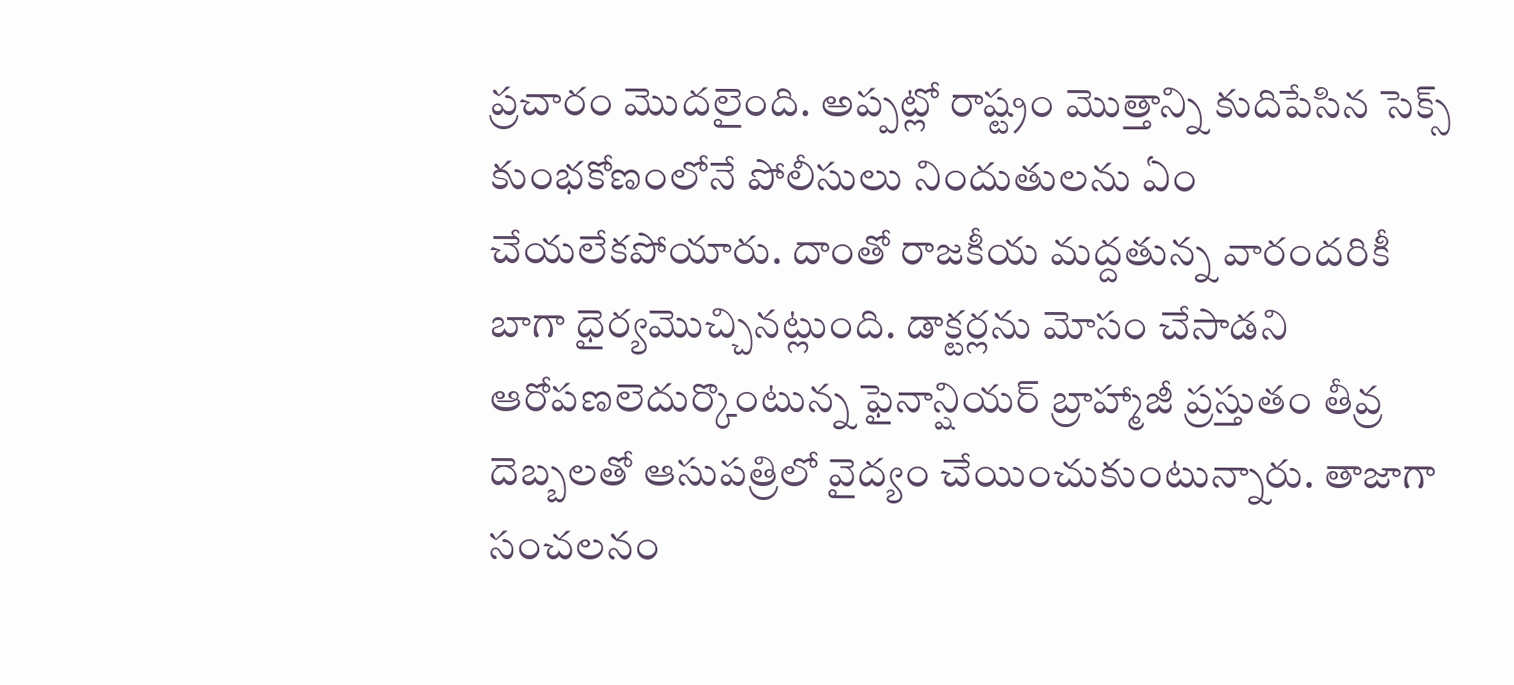ప్రచారం మొదలైంది. అప్పట్లో రాష్ట్రం మొత్తాన్ని కుదిపేసిన సెక్స్ కుంభకోణంలోనే పోలీసులు నిందుతులను ఏం చేయలేకపోయారు. దాంతో రాజకీయ మద్దతున్న వారందరికీ బాగా ధైర్యమొచ్చినట్లుంది. డాక్టర్లను మోసం చేసాడని ఆరోపణలెదుర్కొంటున్న ఫైనాన్షియర్ బ్రాహ్మాజీ ప్రస్తుతం తీవ్ర దెబ్బలతో ఆసుపత్రిలో వైద్యం చేయించుకుంటున్నారు. తాజాగా సంచలనం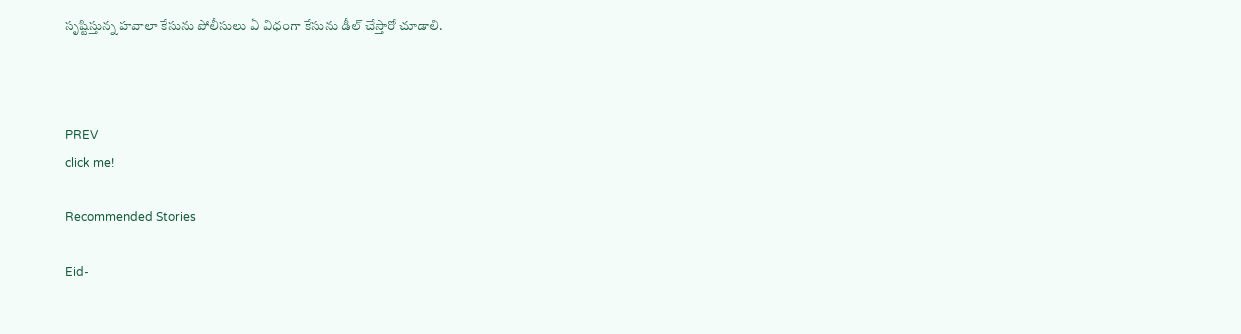సృష్టిస్తున్న హవాలా కేసును పోలీసులు ఏ విధంగా కేసును డీల్ చేస్తారో చూడాలి.



PREV
click me!

Recommended Stories

Eid-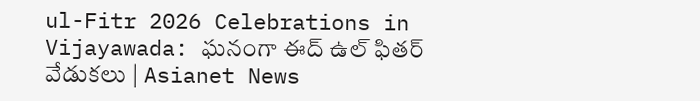ul-Fitr 2026 Celebrations in Vijayawada: ఘనంగా ఈద్ ఉల్ ఫితర్ వేడుకలు | Asianet News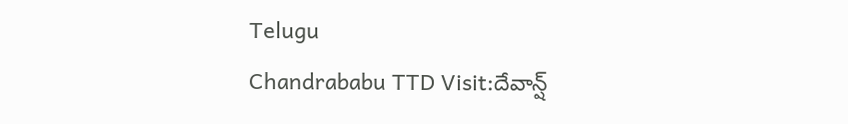Telugu
Chandrababu TTD Visit:దేవాన్ష్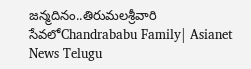జన్మదినం..తిరుమలశ్రీవారి సేవలోChandrababu Family| Asianet News Telugu